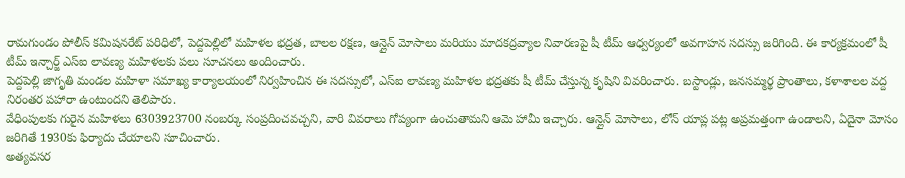రామగుండం పోలీస్ కమిషనరేట్ పరిధిలో, పెద్దపెల్లిలో మహిళల భద్రత, బాలల రక్షణ, ఆన్లైన్ మోసాలు మరియు మాదకద్రవ్యాల నివారణపై షీ టీమ్ ఆధ్వర్యంలో అవగాహన సదస్సు జరిగింది. ఈ కార్యక్రమంలో షీ టీమ్ ఇన్చార్జ్ ఎస్ఐ లావణ్య మహిళలకు పలు సూచనలు అందించారు.
పెద్దపెల్లి జాగృతి మండల మహిళా సమాఖ్య కార్యాలయంలో నిర్వహించిన ఈ సదస్సులో, ఎస్ఐ లావణ్య మహిళల భద్రతకు షీ టీమ్ చేస్తున్న కృషిని వివరించారు. బస్టాండ్లు, జనసమ్మర్థ ప్రాంతాలు, కళాశాలల వద్ద నిరంతర పహారా ఉంటుందని తెలిపారు.
వేధింపులకు గురైన మహిళలు 6303923700 నంబర్కు సంప్రదించవచ్చని, వారి వివరాలు గోప్యంగా ఉంచుతామని ఆమె హామీ ఇచ్చారు. ఆన్లైన్ మోసాలు, లోన్ యాప్ల పట్ల అప్రమత్తంగా ఉండాలని, ఏదైనా మోసం జరిగితే 1930కు ఫిర్యాదు చేయాలని సూచించారు.
అత్యవసర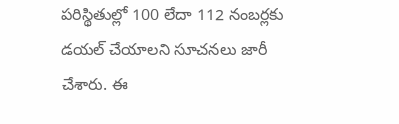పరిస్థితుల్లో 100 లేదా 112 నంబర్లకు డయల్ చేయాలని సూచనలు జారీ చేశారు. ఈ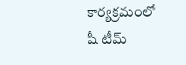కార్యక్రమంలో షీ టీమ్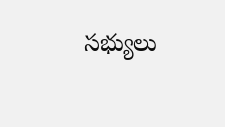సభ్యులు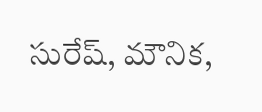సురేష్, మౌనిక,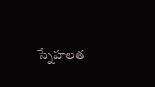స్నేహలత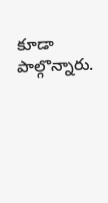కూడా పాల్గొన్నారు.